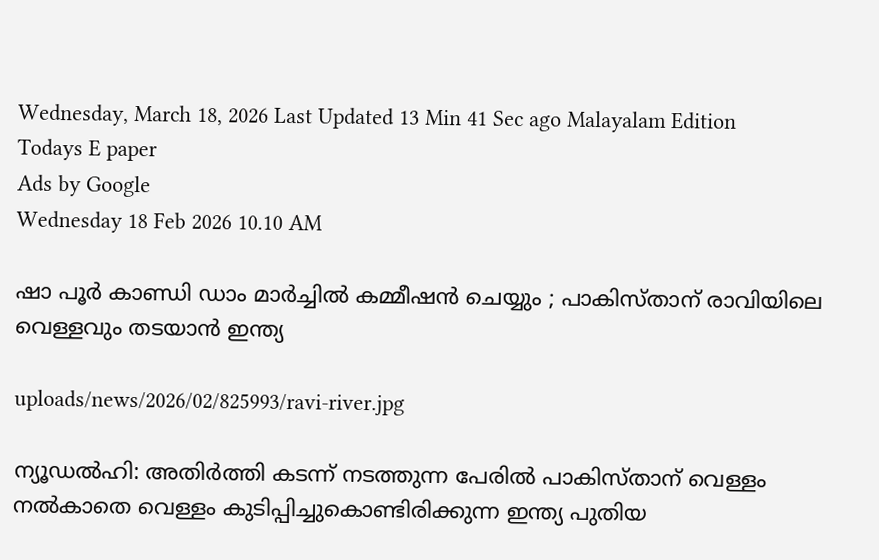Wednesday, March 18, 2026 Last Updated 13 Min 41 Sec ago Malayalam Edition
Todays E paper
Ads by Google
Wednesday 18 Feb 2026 10.10 AM

ഷാ പൂര്‍ കാണ്ഡി ഡാം മാര്‍ച്ചില്‍ കമ്മീഷന്‍ ചെയ്യും ; പാകിസ്താന് രാവിയിലെ വെള്ളവും തടയാന്‍ ഇന്ത്യ

uploads/news/2026/02/825993/ravi-river.jpg

ന്യൂഡല്‍ഹി: അതിര്‍ത്തി കടന്ന് നടത്തുന്ന പേരില്‍ പാകിസ്താന് വെള്ളം നല്‍കാതെ വെള്ളം കുടിപ്പിച്ചുകൊണ്ടിരിക്കുന്ന ഇന്ത്യ പുതിയ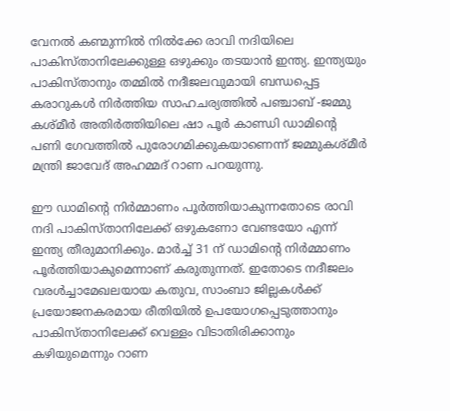വേനല്‍ കണ്മുന്നില്‍ നില്‍ക്കേ രാവി നദിയിലെ പാകിസ്താനിലേക്കുള്ള ഒഴുക്കും തടയാന്‍ ഇന്ത്യ. ഇന്ത്യയും പാകിസ്താനും തമ്മില്‍ നദീജലവുമായി ബന്ധപ്പെട്ട കരാറുകള്‍ നിര്‍ത്തിയ സാഹചര്യത്തില്‍ പഞ്ചാബ് -ജമ്മു കശ്മീര്‍ അതിര്‍ത്തിയിലെ ഷാ പൂര്‍ കാണ്ഡി ഡാമിന്റെ പണി ഗേവത്തില്‍ പുരോഗമിക്കുകയാണെന്ന് ജമ്മുകശ്മീര്‍ മന്ത്രി ജാവേദ് അഹമ്മദ് റാണ പറയുന്നു.

ഈ ഡാമിന്റെ നിര്‍മ്മാണം പൂര്‍ത്തിയാകുന്നതോടെ രാവി നദി പാകിസ്താനിലേക്ക് ഒഴുകണോ വേണ്ടയോ എന്ന് ഇന്ത്യ തീരുമാനിക്കും. മാര്‍ച്ച് 31 ന് ഡാമിന്റെ നിര്‍മ്മാണം പൂര്‍ത്തിയാകുമെന്നാണ് കരുതുന്നത്. ഇതോടെ നദീജലം വരള്‍ച്ചാമേഖലയായ കതുവ, സാംബാ ജില്ലകള്‍ക്ക് പ്രയോജനകരമായ രീതിയില്‍ ഉപയോഗപ്പെടുത്താനും പാകിസ്താനിലേക്ക് വെള്ളം വിടാതിരിക്കാനും കഴിയുമെന്നും റാണ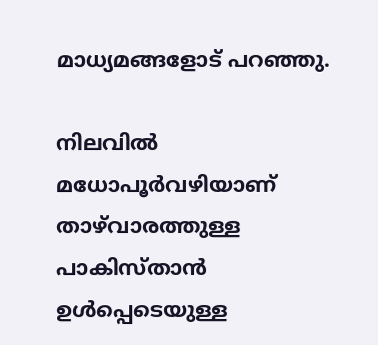മാധ്യമങ്ങളോട് പറഞ്ഞു.

നിലവില്‍ മധോപൂര്‍വഴിയാണ് താഴ്‌വാരത്തുള്ള പാകിസ്താന്‍ ഉള്‍പ്പെടെയുള്ള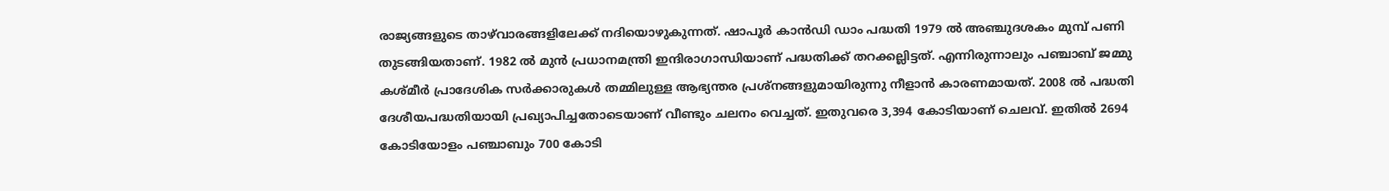രാജ്യങ്ങളുടെ താഴ്‌വാരങ്ങളിലേക്ക് നദിയൊഴുകുന്നത്. ഷാപൂര്‍ കാന്‍ഡി ഡാം പദ്ധതി 1979 ല്‍ അഞ്ചുദശകം മുമ്പ് പണി തുടങ്ങിയതാണ്. 1982 ല്‍ മുന്‍ പ്രധാനമന്ത്രി ഇന്ദിരാഗാന്ധിയാണ് പദ്ധതിക്ക് തറക്കല്ലിട്ടത്. എന്നിരുന്നാലും പഞ്ചാബ് ജമ്മു കശ്മീര്‍ പ്രാദേശിക സര്‍ക്കാരുകള്‍ തമ്മിലുള്ള ആഭ്യന്തര പ്രശ്‌നങ്ങളുമായിരുന്നു നീളാന്‍ കാരണമായത്. 2008 ല്‍ പദ്ധതി ദേശീയപദ്ധതിയായി പ്രഖ്യാപിച്ചതോടെയാണ് വീണ്ടും ചലനം വെച്ചത്. ഇതുവരെ 3,394 കോടിയാണ് ചെലവ്. ഇതില്‍ 2694 കോടിയോളം പഞ്ചാബും 700 കോടി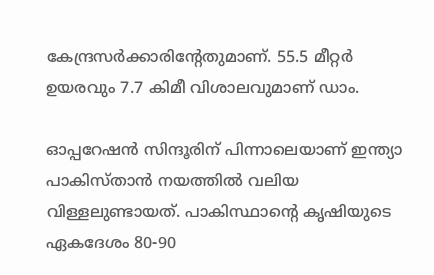കേന്ദ്രസര്‍ക്കാരിന്റേതുമാണ്. 55.5 മീറ്റര്‍ ഉയരവും 7.7 കിമീ വിശാലവുമാണ് ഡാം.

ഓപ്പറേഷന്‍ സിന്ദൂരിന് പിന്നാലെയാണ് ഇന്ത്യാ പാകിസ്താന്‍ നയത്തില്‍ വലിയ വിള്ളലുണ്ടായത്. പാകിസ്ഥാന്റെ കൃഷിയുടെ ഏകദേശം 80-90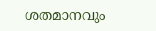ശതമാനവും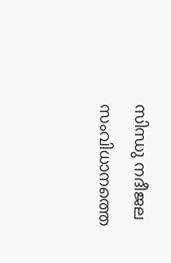സിന്ധു നദീജല സംവിധാനത്തെ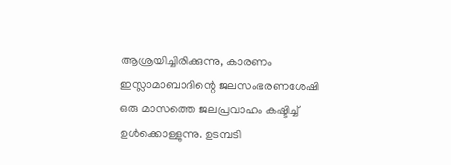ആശ്രയിച്ചിരിക്കുന്നു, കാരണം ഇസ്ലാമാബാദിന്റെ ജലസംഭരണശേഷി ഒരു മാസത്തെ ജലപ്രവാഹം കഷ്ടിച്ച് ഉള്‍ക്കൊള്ളുന്നു. ഉടമ്പടി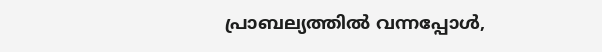പ്രാബല്യത്തില്‍ വന്നപ്പോള്‍,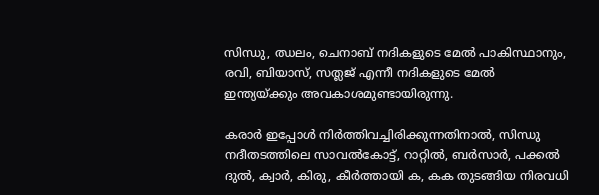സിന്ധു, ഝലം, ചെനാബ് നദികളുടെ മേല്‍ പാകിസ്ഥാനും, രവി, ബിയാസ്, സത്ലജ് എന്നീ നദികളുടെ മേല്‍ ഇന്ത്യയ്ക്കും അവകാശമുണ്ടായിരുന്നു.

കരാര്‍ ഇപ്പോള്‍ നിര്‍ത്തിവച്ചിരിക്കുന്നതിനാല്‍, സിന്ധു നദീതടത്തിലെ സാവല്‍കോട്ട്, റാറ്റില്‍, ബര്‍സാര്‍, പക്കല്‍ ദുല്‍, ക്വാര്‍, കിരു, കീര്‍ത്തായി ക, കക തുടങ്ങിയ നിരവധി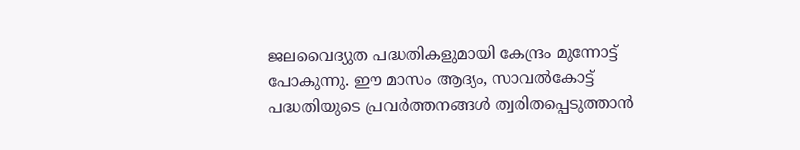ജലവൈദ്യുത പദ്ധതികളുമായി കേന്ദ്രം മുന്നോട്ട് പോകുന്നു. ഈ മാസം ആദ്യം, സാവല്‍കോട്ട് പദ്ധതിയുടെ പ്രവര്‍ത്തനങ്ങള്‍ ത്വരിതപ്പെടുത്താന്‍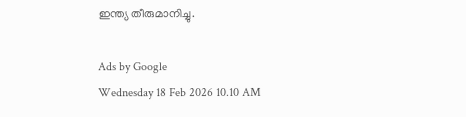ഇന്ത്യ തീരുമാനിച്ചു.

Ads by Google
Wednesday 18 Feb 2026 10.10 AM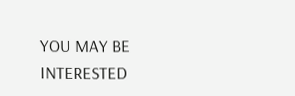YOU MAY BE INTERESTED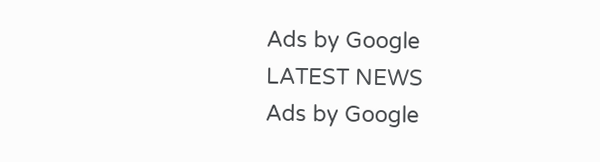Ads by Google
LATEST NEWS
Ads by Google